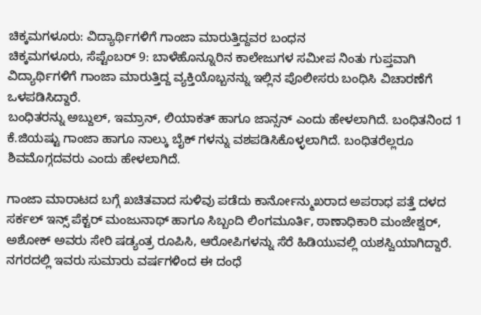ಚಿಕ್ಕಮಗಳೂರು: ವಿದ್ಯಾರ್ಥಿಗಳಿಗೆ ಗಾಂಜಾ ಮಾರುತ್ತಿದ್ದವರ ಬಂಧನ
ಚಿಕ್ಕಮಗಳೂರು, ಸೆಪ್ಟೆಂಬರ್ 9: ಬಾಳೆಹೊನ್ನೂರಿನ ಕಾಲೇಜುಗಳ ಸಮೀಪ ನಿಂತು ಗುಪ್ತವಾಗಿ ವಿದ್ಯಾರ್ಥಿಗಳಿಗೆ ಗಾಂಜಾ ಮಾರುತ್ತಿದ್ದ ವ್ಯಕ್ತಿಯೊಬ್ಬನನ್ನು ಇಲ್ಲಿನ ಪೊಲೀಸರು ಬಂಧಿಸಿ ವಿಚಾರಣೆಗೆ ಒಳಪಡಿಸಿದ್ದಾರೆ.
ಬಂಧಿತರನ್ನು ಅಬ್ದುಲ್, ಇಮ್ರಾನ್, ಲಿಯಾಕತ್ ಹಾಗೂ ಜಾನ್ಸನ್ ಎಂದು ಹೇಳಲಾಗಿದೆ. ಬಂಧಿತನಿಂದ 1 ಕೆ.ಜಿಯಷ್ಟು ಗಾಂಜಾ ಹಾಗೂ ನಾಲ್ಕು ಬೈಕ್ ಗಳನ್ನು ವಶಪಡಿಸಿಕೊಳ್ಳಲಾಗಿದೆ. ಬಂಧಿತರೆಲ್ಲರೂ ಶಿವಮೊಗ್ಗದವರು ಎಂದು ಹೇಳಲಾಗಿದೆ.

ಗಾಂಜಾ ಮಾರಾಟದ ಬಗ್ಗೆ ಖಚಿತವಾದ ಸುಳಿವು ಪಡೆದು ಕಾರ್ನೋನ್ಮುಖರಾದ ಅಪರಾಧ ಪತ್ತೆ ದಳದ ಸರ್ಕಲ್ ಇನ್ಸ್ ಪೆಕ್ಟರ್ ಮಂಜುನಾಥ್ ಹಾಗೂ ಸಿಬ್ಬಂದಿ ಲಿಂಗಮೂರ್ತಿ, ಠಾಣಾಧಿಕಾರಿ ಮಂಜೇಶ್ವರ್, ಅಶೋಕ್ ಅವರು ಸೇರಿ ಷಡ್ಯಂತ್ರ ರೂಪಿಸಿ, ಆರೋಪಿಗಳನ್ನು ಸೆರೆ ಹಿಡಿಯುವಲ್ಲಿ ಯಶಸ್ವಿಯಾಗಿದ್ದಾರೆ.
ನಗರದಲ್ಲಿ ಇವರು ಸುಮಾರು ವರ್ಷಗಳಿಂದ ಈ ದಂಧೆ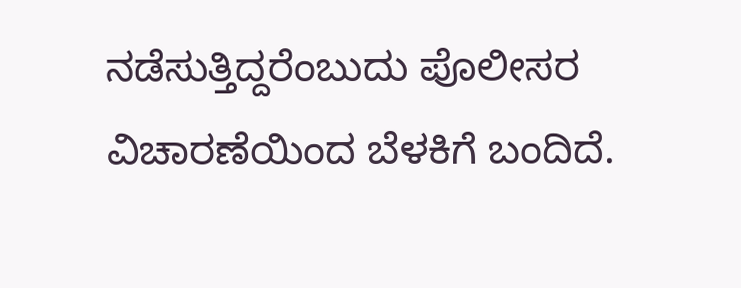ನಡೆಸುತ್ತಿದ್ದರೆಂಬುದು ಪೊಲೀಸರ ವಿಚಾರಣೆಯಿಂದ ಬೆಳಕಿಗೆ ಬಂದಿದೆ.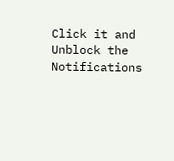Click it and Unblock the Notifications